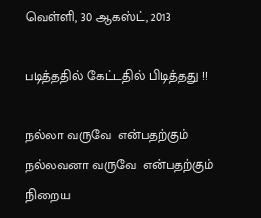வெள்ளி, 30 ஆகஸ்ட், 2013

படித்ததில் கேட்டதில் பிடித்தது !!

நல்லா வருவே  என்பதற்கும்
நல்லவனா வருவே  என்பதற்கும்
நிறைய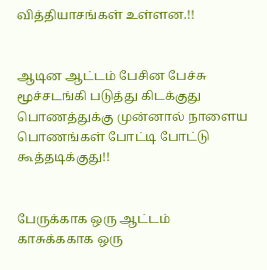வித்தியாசங்கள் உள்ளன.!!


ஆடின ஆட்டம் பேசின பேச்சு
மூச்சடங்கி படுத்து கிடக்குது
பொணத்துக்கு முன்னால் நாளைய
பொணங்கள் போட்டி போட்டு கூத்தடிக்குது!!


பேருக்காக ஒரு ஆட்டம்
காசுக்ககாக ஒரு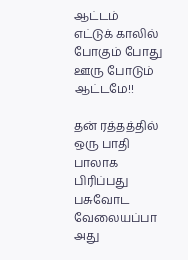ஆட்டம்
எட்டுக் காலில் போகும் போது
ஊரு போடும் ஆட்டமே!!

தன் ரத்தத்தில் ஒரு பாதி பாலாக பிரிப்பது பசுவோட வேலையப்பா
அது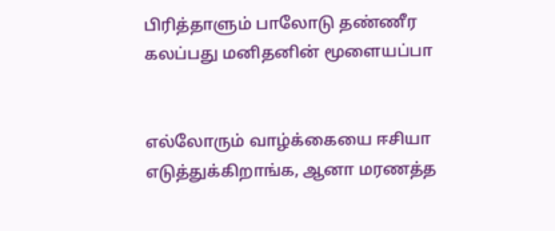பிரித்தாளும் பாலோடு தண்ணீர கலப்பது மனிதனின் மூளையப்பா


எல்லோரும் வாழ்க்கையை ஈசியா எடுத்துக்கிறாங்க, ஆனா மரணத்த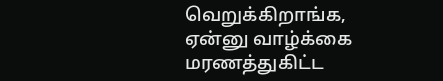வெறுக்கிறாங்க, ஏன்னு வாழ்க்கை மரணத்துகிட்ட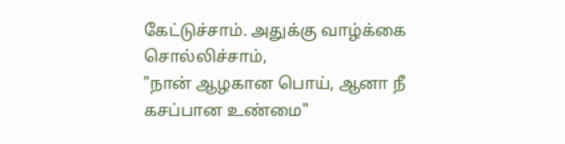கேட்டுச்சாம். அதுக்கு வாழ்க்கை சொல்லிச்சாம்,
"நான் ஆழகான பொய், ஆனா நீ கசப்பான உண்மை"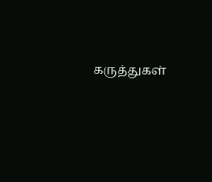கருத்துகள்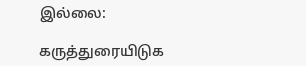இல்லை:

கருத்துரையிடுக